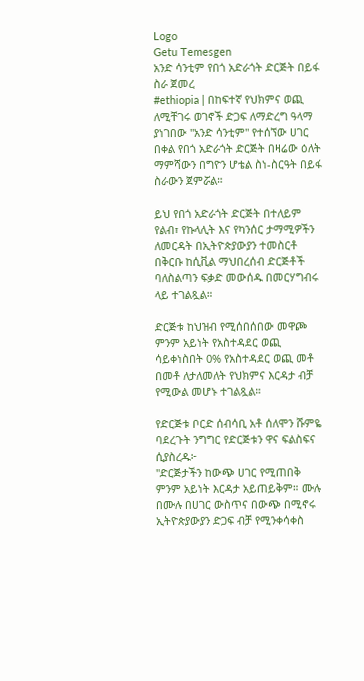Logo
Getu Temesgen
አንድ ሳንቲም የበጎ አድራጎት ድርጅት በይፋ ስራ ጀመረ
#ethiopia | በከፍተኛ የህክምና ወጪ ለሚቸገሩ ወገኖች ድጋፍ ለማድረግ ዓላማ ያነገበው "አንድ ሳንቲም" የተሰኘው ሀገር በቀል የበጎ አድራጎት ድርጅት በዛሬው ዕለት ማምሻውን በግዮን ሆቴል ስነ-ስርዓት በይፋ ስራውን ጀምሯል።

ይህ የበጎ አድራጎት ድርጅት በተለይም የልብ፣ የኩላሊት እና የካንሰር ታማሚዎችን ለመርዳት በኢትዮጵያውያን ተመስርቶ በቅርቡ ከሲቪል ማህበረሰብ ድርጅቶች ባለስልጣን ፍቃድ መውሰዱ በመርሃግብሩ ላይ ተገልጿል።

ድርጅቱ ከህዝብ የሚሰበሰበው መዋጮ ምንም አይነት የአስተዳደር ወጪ ሳይቀነስበት 0% የአስተዳደር ወጪ መቶ በመቶ ለታለመለት የህክምና እርዳታ ብቻ የሚውል መሆኑ ተገልጿል።

የድርጅቱ ቦርድ ሰብሳቢ አቶ ሰለሞን ሹምዬ ባደረጉት ንግግር የድርጅቱን ዋና ፍልስፍና ሲያስረዱ፦
"ድርጅታችን ከውጭ ሀገር የሚጠበቅ ምንም አይነት እርዳታ አይጠይቅም። ሙሉ በሙሉ በሀገር ውስጥና በውጭ በሚኖሩ ኢትዮጵያውያን ድጋፍ ብቻ የሚንቀሳቀስ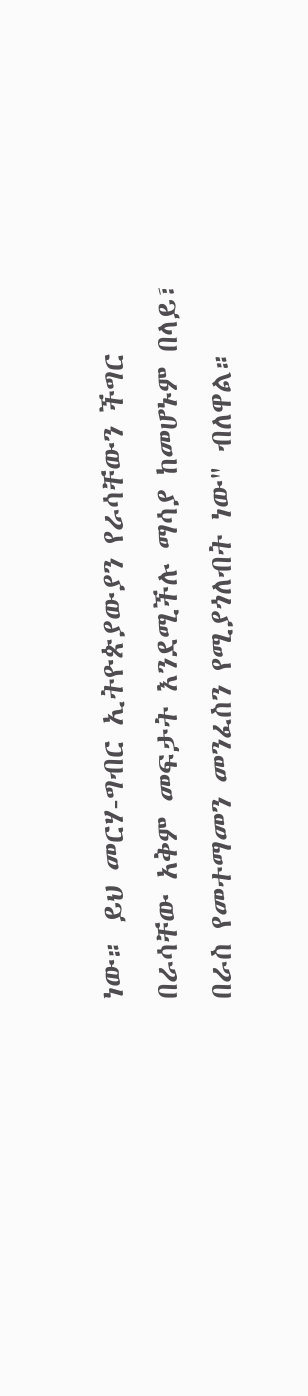ነው። ይህ መርሃ-ግብር ኢትዮጵያውያን የራሳቸውን ችግር በራሳቸው አቅም መፍታት እንደሚችሉ ማሳያ ከመሆኑም በላይ፣ በራስ የመተማመን መንፈስን የሚያጎለብት ነው" ብለዋል።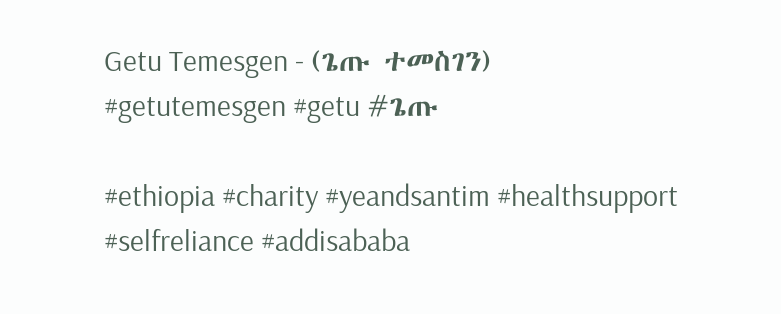Getu Temesgen - (ጌጡ ተመስገን)
#getutemesgen #getu #ጌጡ

#ethiopia #charity #yeandsantim #healthsupport #selfreliance #addisababa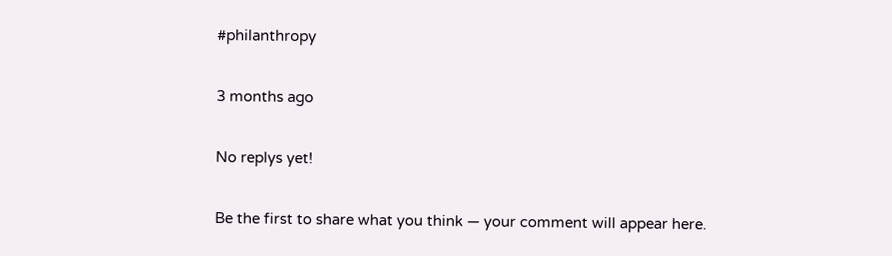#philanthropy

3 months ago

No replys yet!

Be the first to share what you think — your comment will appear here.